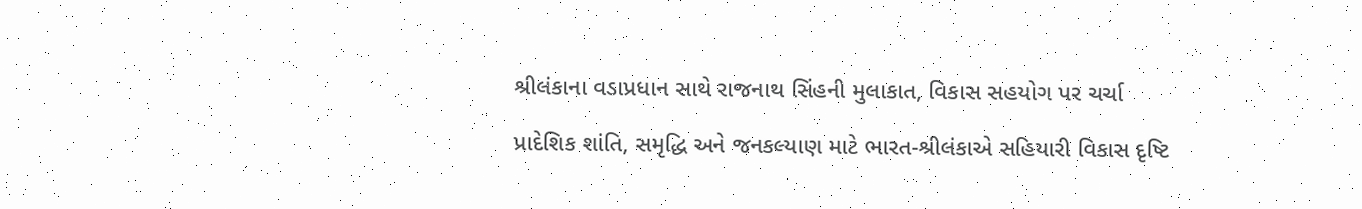શ્રીલંકાના વડાપ્રધાન સાથે રાજનાથ સિંહની મુલાકાત, વિકાસ સહયોગ પર ચર્ચા

પ્રાદેશિક શાંતિ, સમૃદ્ધિ અને જનકલ્યાણ માટે ભારત-શ્રીલંકાએ સહિયારી વિકાસ દૃષ્ટિ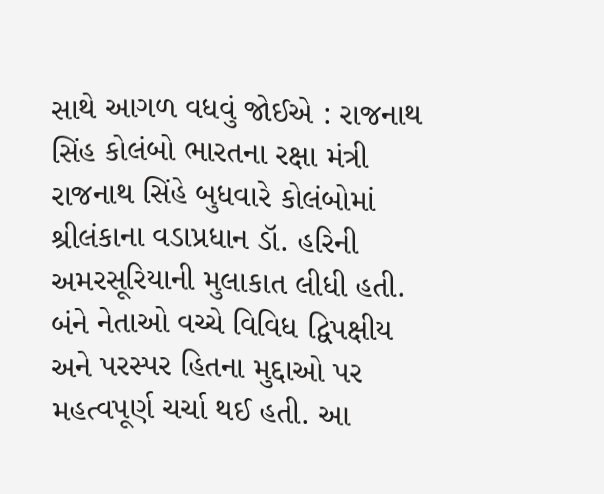સાથે આગળ વધવું જોઈએ : રાજનાથ સિંહ કોલંબો ભારતના રક્ષા મંત્રી રાજનાથ સિંહે બુધવારે કોલંબોમાં શ્રીલંકાના વડાપ્રધાન ડૉ. હરિની અમરસૂરિયાની મુલાકાત લીધી હતી. બંને નેતાઓ વચ્ચે વિવિધ દ્વિપક્ષીય અને પરસ્પર હિતના મુદ્દાઓ પર મહત્વપૂર્ણ ચર્ચા થઈ હતી. આ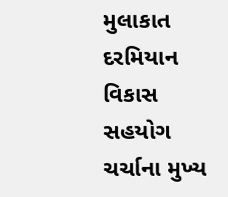મુલાકાત દરમિયાન વિકાસ સહયોગ ચર્ચાના મુખ્ય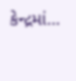કેન્દ્રમાં…